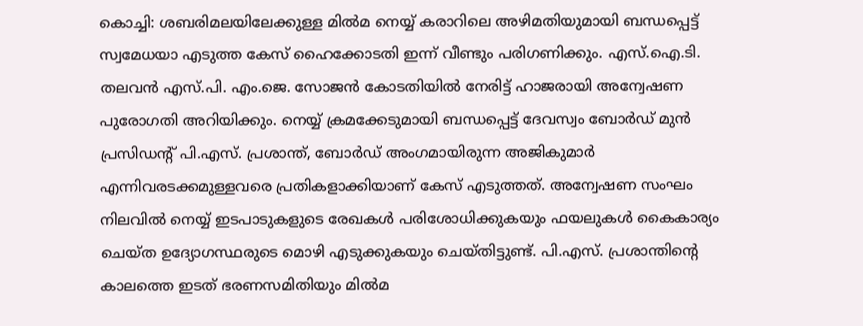കൊച്ചി: ശബരിമലയിലേക്കുള്ള മിൽമ നെയ്യ് കരാറിലെ അഴിമതിയുമായി ബന്ധപ്പെട്ട് സ്വമേധയാ എടുത്ത കേസ് ഹൈക്കോടതി ഇന്ന് വീണ്ടും പരിഗണിക്കും. എസ്.ഐ.ടി. തലവൻ എസ്.പി. എം.ജെ. സോജൻ കോടതിയിൽ നേരിട്ട് ഹാജരായി അന്വേഷണ പുരോഗതി അറിയിക്കും. നെയ്യ് ക്രമക്കേടുമായി ബന്ധപ്പെട്ട് ദേവസ്വം ബോർഡ് മുൻ പ്രസിഡന്റ് പി.എസ്. പ്രശാന്ത്, ബോർഡ് അംഗമായിരുന്ന അജികുമാർ എന്നിവരടക്കമുള്ളവരെ പ്രതികളാക്കിയാണ് കേസ് എടുത്തത്. അന്വേഷണ സംഘം നിലവിൽ നെയ്യ് ഇടപാടുകളുടെ രേഖകൾ പരിശോധിക്കുകയും ഫയലുകൾ കൈകാര്യം ചെയ്ത ഉദ്യോഗസ്ഥരുടെ മൊഴി എടുക്കുകയും ചെയ്തിട്ടുണ്ട്. പി.എസ്. പ്രശാന്തിന്റെ കാലത്തെ ഇടത് ഭരണസമിതിയും മിൽമ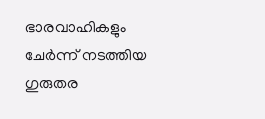ഭാരവാഹികളും ചേർന്ന് നടത്തിയ ഗുരുതര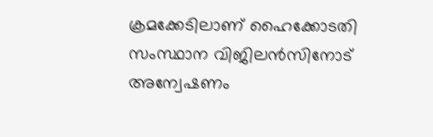ക്രമക്കേടിലാണ് ഹൈക്കോടതി സംസ്ഥാന വിജിലൻസിനോട് അന്വേഷണം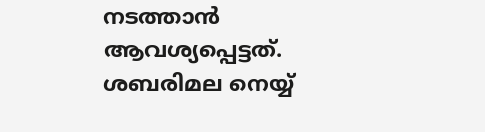നടത്താൻ ആവശ്യപ്പെട്ടത്.
ശബരിമല നെയ്യ്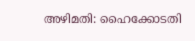അഴിമതി: ഹൈക്കോടതി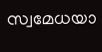സ്വമേധയാ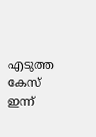എടുത്ത കേസ് ഇന്ന്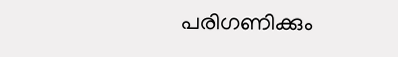പരിഗണിക്കും